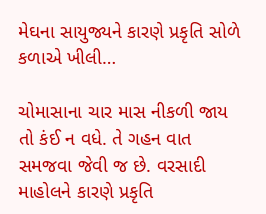મેઘના સાયુજ્યને કારણે પ્રકૃતિ સોળે કળાએ ખીલી…

ચોમાસાના ચાર માસ નીકળી જાય તો કંઈ ન વધે. તે ગહન વાત સમજવા જેવી જ છે. વરસાદી માહોલને કારણે પ્રકૃતિ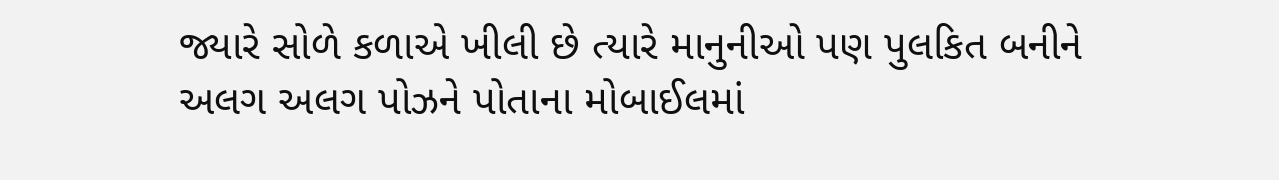જ્યારે સોળે કળાએ ખીલી છે ત્યારે માનુનીઓ પણ પુલકિત બનીને અલગ અલગ પોઝને પોતાના મોબાઈલમાં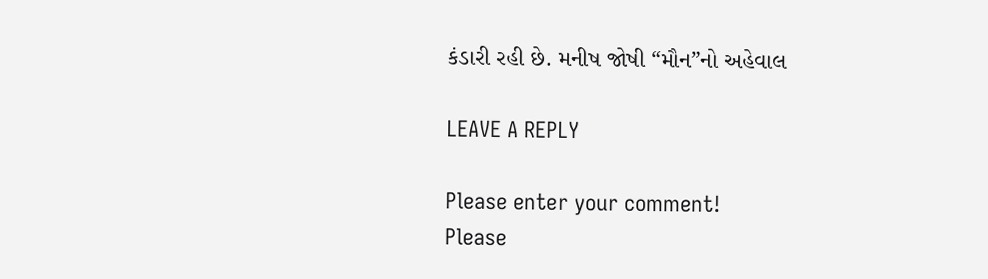કંડારી રહી છે. મનીષ જોષી “મૌન”નો અહેવાલ

LEAVE A REPLY

Please enter your comment!
Please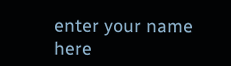enter your name here